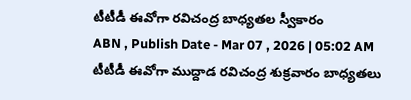టీటీడీ ఈవోగా రవిచంద్ర బాధ్యతల స్వీకారం
ABN , Publish Date - Mar 07 , 2026 | 05:02 AM
టీటీడీ ఈవోగా ముద్దాడ రవిచంద్ర శుక్రవారం బాధ్యతలు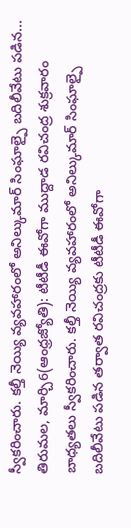స్వీకరించారు. కల్తీ నెయ్యి వ్యవహారంలో అనిల్కుమార్ సింఘాల్పై బదిలీవేటు పడిన...
తిరుమల, మార్చి6(ఆంధ్రజ్యోతి): టీటీడీ ఈవోగా ముద్దాడ రవిచంద్ర శుక్రవారం బాధ్యతలు స్వీకరించారు. కల్తీ నెయ్యి వ్యవహారంలో అనిల్కుమార్ సింఘాల్పై బదిలీవేటు పడిన తర్వాత రవిచంద్రకు టీటీడీ ఈవోగా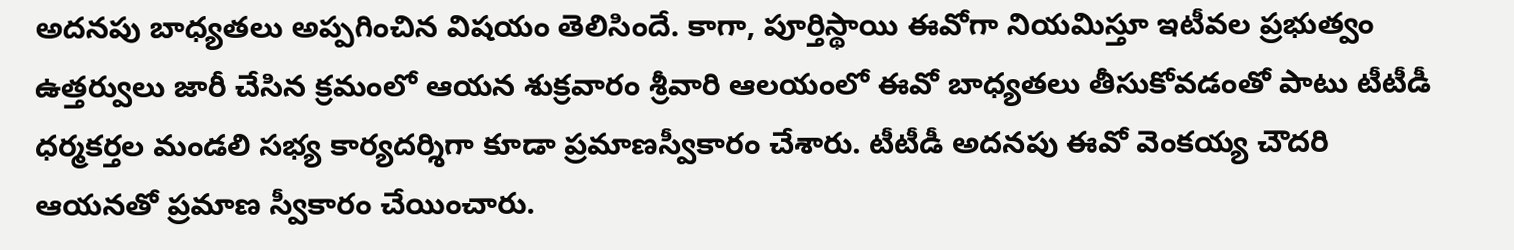అదనపు బాధ్యతలు అప్పగించిన విషయం తెలిసిందే. కాగా, పూర్తిస్థాయి ఈవోగా నియమిస్తూ ఇటీవల ప్రభుత్వం ఉత్తర్వులు జారీ చేసిన క్రమంలో ఆయన శుక్రవారం శ్రీవారి ఆలయంలో ఈవో బాధ్యతలు తీసుకోవడంతో పాటు టీటీడీ ధర్మకర్తల మండలి సభ్య కార్యదర్శిగా కూడా ప్రమాణస్వీకారం చేశారు. టీటీడీ అదనపు ఈవో వెంకయ్య చౌదరి ఆయనతో ప్రమాణ స్వీకారం చేయించారు.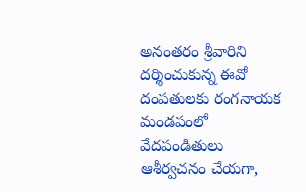అనంతరం శ్రీవారిని దర్శించుకున్న ఈవో దంపతులకు రంగనాయక మండపంలో వేదపండితులు ఆశీర్వచనం చేయగా,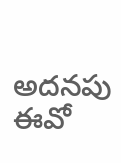అదనపు ఈవో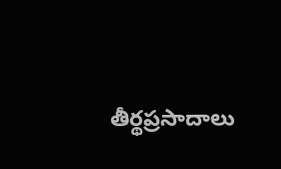తీర్థప్రసాదాలు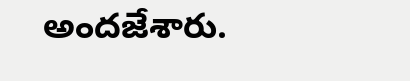అందజేశారు.